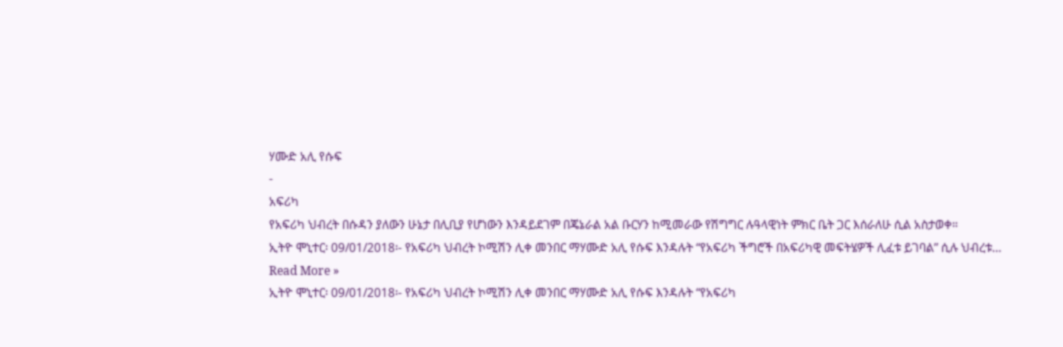ሃሙድ አሊ የሱፍ
-
አፍሪካ
የአፍሪካ ህብረት በሱዳን ያለውን ሁኔታ በሊቢያ የሆነውን እንዳይደገም በጄኔራል አል ቡርሃን ከሚመራው የሽግግር ሉዓላዊነት ምክር ቤት ጋር እሰራለሁ ሲል አስታወቀ።
ኢትዮ ሞኒተር፡ 09/01/2018፡- የአፍሪካ ህብረት ኮሚሽን ሊቀ መንበር ማሃሙድ አሊ የሱፍ እንዳሉት “የአፍሪካ ችግሮች በአፍሪካዊ መፍትሄዎች ሊፈቱ ይገባል” ሲሉ ህብረቱ…
Read More »
ኢትዮ ሞኒተር፡ 09/01/2018፡- የአፍሪካ ህብረት ኮሚሽን ሊቀ መንበር ማሃሙድ አሊ የሱፍ እንዳሉት “የአፍሪካ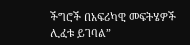ችግሮች በአፍሪካዊ መፍትሄዎች ሊፈቱ ይገባል”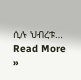ሲሉ ህብረቱ…
Read More »